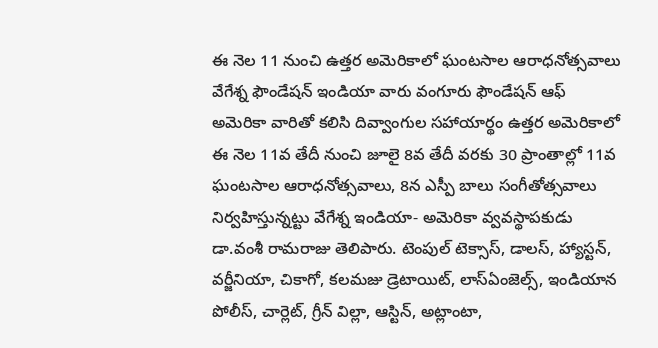ఈ నెల 11 నుంచి ఉత్తర అమెరికాలో ఘంటసాల ఆరాధనోత్సవాలు
వేగేశ్న ఫౌండేషన్ ఇండియా వారు వంగూరు ఫౌండేషన్ ఆఫ్ అమెరికా వారితో కలిసి దివ్వాంగుల సహాయార్థం ఉత్తర అమెరికాలో ఈ నెల 11వ తేదీ నుంచి జూలై 8వ తేదీ వరకు 30 ప్రాంతాల్లో 11వ ఘంటసాల ఆరాధనోత్సవాలు, 8న ఎస్పీ బాలు సంగీతోత్సవాలు నిర్వహిస్తున్నట్టు వేగేశ్న ఇండియా- అమెరికా వ్వవస్థాపకుడు డా.వంశీ రామరాజు తెలిపారు. టెంపుల్ టెక్సాస్, డాలస్, హ్యాస్టన్, వర్జీనియా, చికాగో, కలమజు డ్రెటాయిట్, లాస్ఏంజెల్స్, ఇండియాన పోలీస్, చార్లెట్, గ్రీన్ విల్లా, ఆస్టిన్, అట్లాంటా,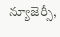న్యూజెర్సీ,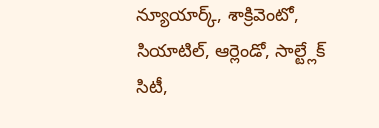న్యూయార్క్, శాక్రివెంటో, సియాటిల్, ఆర్లెండో, సాల్ట్లేక్ సిటీ,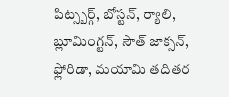పిట్స్బర్గ్, బోస్టన్, ర్యాలి, బ్లూమింగ్టన్, సౌత్ జాక్సన్, ఫ్లోరిడా, మయామి తదితర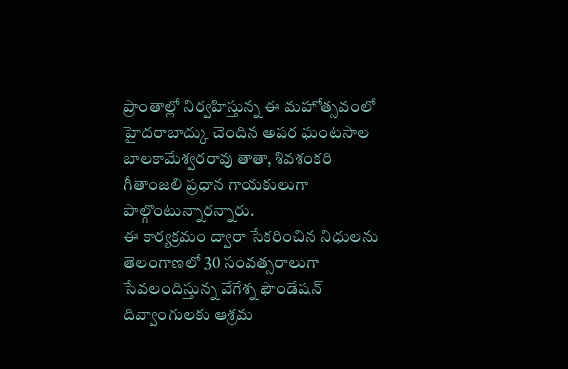ప్రాంతాల్లో నిర్వహిస్తున్న ఈ మహోత్సవంలో హైదరాబాద్కు చెందిన అపర ఘంటసాల బాలకామేశ్వరరావు తాతా, శివశంకరి గీతాంజలి ప్రధాన గాయకులుగా పాల్గొంటున్నారన్నారు.
ఈ కార్యక్రమం ద్వారా సేకరించిన నిధులను తెలంగాణలో 30 సంవత్సరాలుగా సేవలందిస్తున్న వేగేశ్న ఫౌండేషన్ దివ్వాంగులకు ఆశ్రమ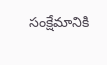సంక్షేమానికి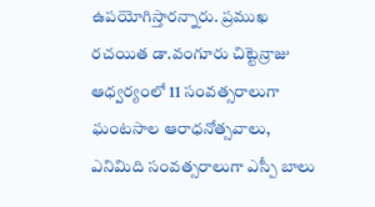ఉపయోగిస్తారన్నారు. ప్రముఖ రచయిత డా.వంగూరు చిట్టెన్రాజు ఆధ్వర్యంలో 11 సంవత్సరాలుగా ఘంటసాల ఆరాధనోత్సవాలు, ఎనిమిది సంవత్సరాలుగా ఎస్పీ బాలు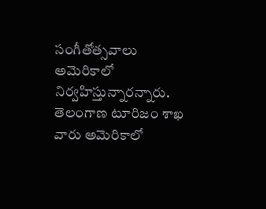సంగీతోత్సవాలు అమెరికాలో నిర్వహిస్తున్నారన్నారు. తెలంగాణ టూరిజం శాఖ వారు అమెరికాలో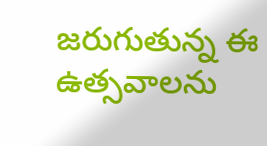జరుగుతున్న ఈ ఉత్సవాలను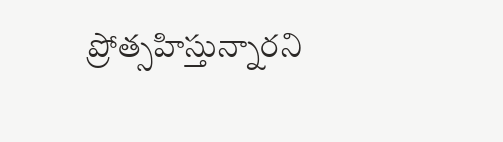ప్రోత్సహిస్తున్నారని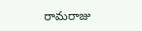రామరాజు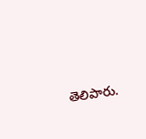తెలిపారు.